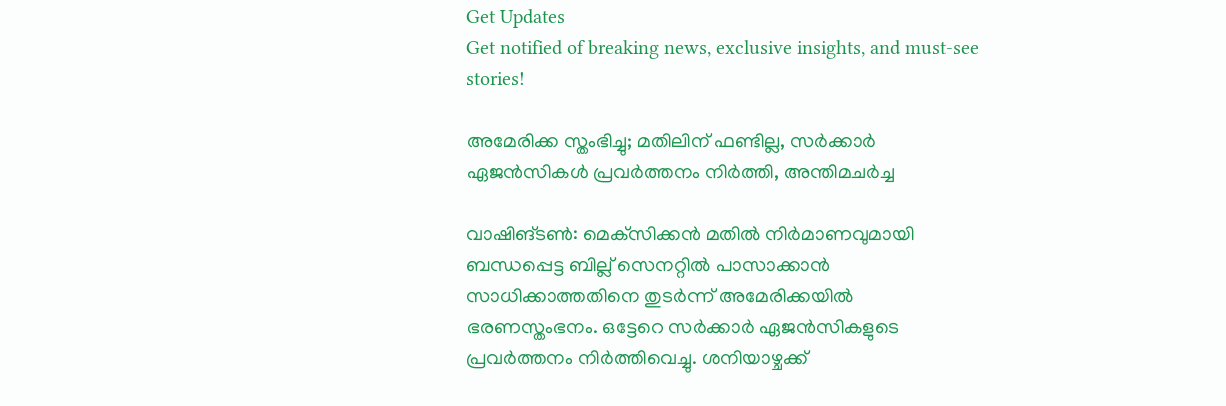Get Updates
Get notified of breaking news, exclusive insights, and must-see stories!

അമേരിക്ക സ്തംഭിച്ചു; മതിലിന് ഫണ്ടില്ല, സര്‍ക്കാര്‍ ഏജന്‍സികള്‍ പ്രവര്‍ത്തനം നിര്‍ത്തി, അന്തിമചര്‍ച്ച

വാഷിങ്ടണ്‍: മെക്‌സിക്കന്‍ മതില്‍ നിര്‍മാണവുമായി ബന്ധപ്പെട്ട ബില്ല് സെനറ്റില്‍ പാസാക്കാന്‍ സാധിക്കാത്തതിനെ തുടര്‍ന്ന് അമേരിക്കയില്‍ ഭരണസ്തംഭനം. ഒട്ടേറെ സര്‍ക്കാര്‍ ഏജന്‍സികളുടെ പ്രവര്‍ത്തനം നിര്‍ത്തിവെച്ചു. ശനിയാഴ്ചക്ക്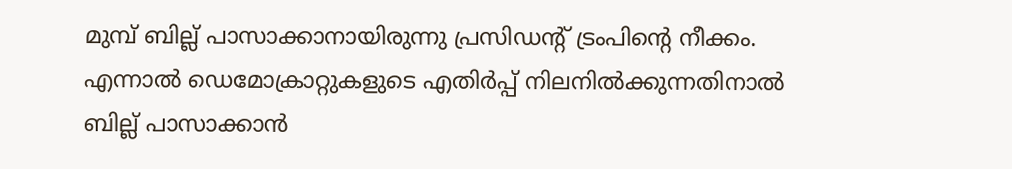മുമ്പ് ബില്ല് പാസാക്കാനായിരുന്നു പ്രസിഡന്റ് ട്രംപിന്റെ നീക്കം. എന്നാല്‍ ഡെമോക്രാറ്റുകളുടെ എതിര്‍പ്പ് നിലനില്‍ക്കുന്നതിനാല്‍ ബില്ല് പാസാക്കാന്‍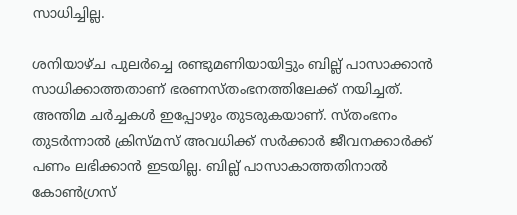സാധിച്ചില്ല.

ശനിയാഴ്ച പുലര്‍ച്ചെ രണ്ടുമണിയായിട്ടും ബില്ല് പാസാക്കാന്‍ സാധിക്കാത്തതാണ് ഭരണസ്തംഭനത്തിലേക്ക് നയിച്ചത്. അന്തിമ ചര്‍ച്ചകള്‍ ഇപ്പോഴും തുടരുകയാണ്. സ്തംഭനം തുടര്‍ന്നാല്‍ ക്രിസ്മസ് അവധിക്ക് സര്‍ക്കാര്‍ ജീവനക്കാര്‍ക്ക് പണം ലഭിക്കാന്‍ ഇടയില്ല. ബില്ല് പാസാകാത്തതിനാല്‍ കോണ്‍ഗ്രസ്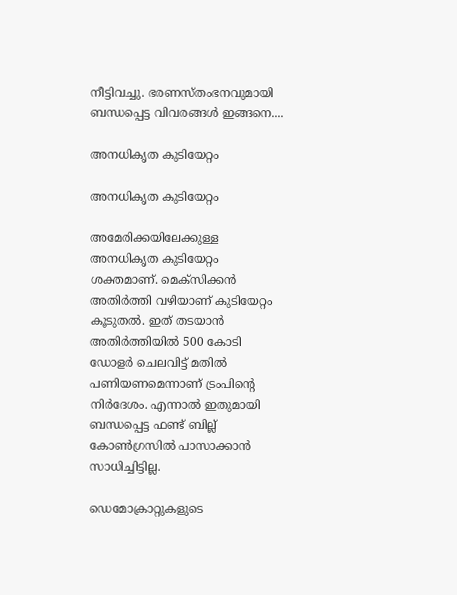നീട്ടിവച്ചു. ഭരണസ്തംഭനവുമായി ബന്ധപ്പെട്ട വിവരങ്ങള്‍ ഇങ്ങനെ....

അനധികൃത കുടിയേറ്റം

അനധികൃത കുടിയേറ്റം

അമേരിക്കയിലേക്കുള്ള അനധികൃത കുടിയേറ്റം ശക്തമാണ്. മെക്‌സിക്കന്‍ അതിര്‍ത്തി വഴിയാണ് കുടിയേറ്റം കൂടുതല്‍. ഇത് തടയാന്‍ അതിര്‍ത്തിയില്‍ 500 കോടി ഡോളര്‍ ചെലവിട്ട് മതില്‍ പണിയണമെന്നാണ് ട്രംപിന്റെ നിര്‍ദേശം. എന്നാല്‍ ഇതുമായി ബന്ധപ്പെട്ട ഫണ്ട് ബില്ല് കോണ്‍ഗ്രസില്‍ പാസാക്കാന്‍ സാധിച്ചിട്ടില്ല.

ഡെമോക്രാറ്റുകളുടെ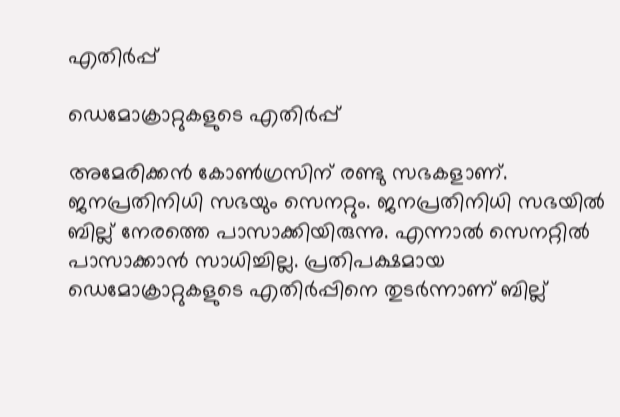എതിര്‍പ്പ്

ഡെമോക്രാറ്റുകളുടെ എതിര്‍പ്പ്

അമേരിക്കന്‍ കോണ്‍ഗ്രസിന് രണ്ടു സഭകളാണ്. ജനപ്രതിനിധി സഭയും സെനറ്റും. ജനപ്രതിനിധി സഭയില്‍ ബില്ല് നേരത്തെ പാസാക്കിയിരുന്നു. എന്നാല്‍ സെനറ്റില്‍ പാസാക്കാന്‍ സാധിച്ചില്ല. പ്രതിപക്ഷമായ ഡെമോക്രാറ്റുകളുടെ എതിര്‍പ്പിനെ തുടര്‍ന്നാണ് ബില്ല്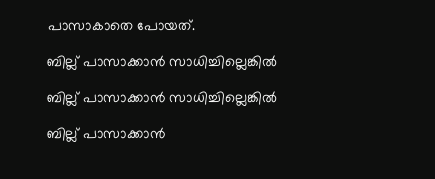പാസാകാതെ പോയത്.

ബില്ല് പാസാക്കാന്‍ സാധിച്ചില്ലെങ്കില്‍

ബില്ല് പാസാക്കാന്‍ സാധിച്ചില്ലെങ്കില്‍

ബില്ല് പാസാക്കാന്‍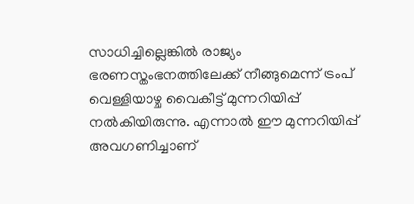സാധിച്ചില്ലെങ്കില്‍ രാജ്യം ഭരണസ്തംഭനത്തിലേക്ക് നീങ്ങുമെന്ന് ട്രംപ് വെള്ളിയാഴ്ച വൈകീട്ട് മുന്നറിയിപ്പ് നല്‍കിയിരുന്നു. എന്നാല്‍ ഈ മുന്നറിയിപ്പ് അവഗണിച്ചാണ്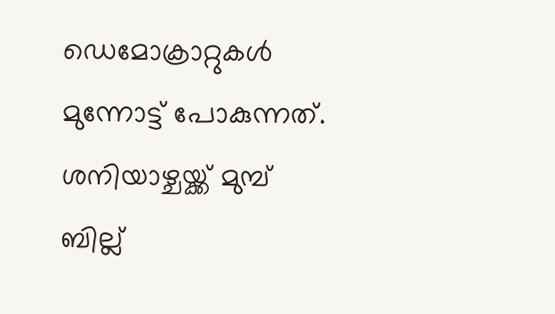ഡെമോക്രാറ്റുകള്‍ മുന്നോട്ട് പോകുന്നത്. ശനിയാഴ്ചയ്ക്ക് മുമ്പ് ബില്ല്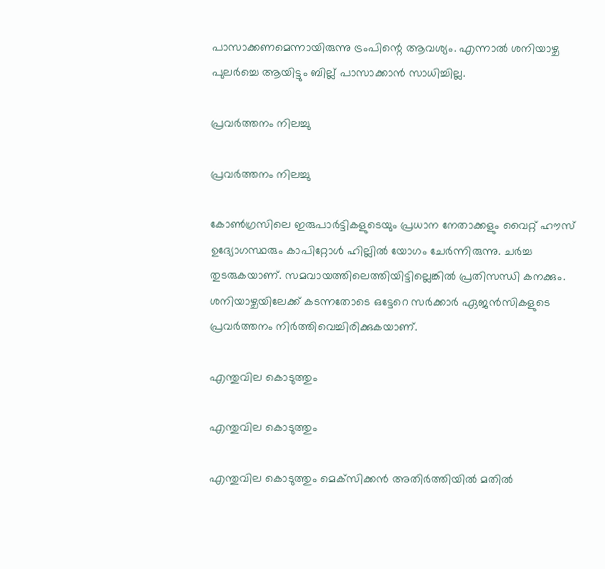പാസാക്കണമെന്നായിരുന്നു ട്രംപിന്റെ ആവശ്യം. എന്നാല്‍ ശനിയാഴ്ച പുലര്‍ച്ചെ ആയിട്ടും ബില്ല് പാസാക്കാന്‍ സാധിച്ചില്ല.

പ്രവര്‍ത്തനം നിലച്ചു

പ്രവര്‍ത്തനം നിലച്ചു

കോണ്‍ഗ്രസിലെ ഇരുപാര്‍ട്ടികളുടെയും പ്രധാന നേതാക്കളും വൈറ്റ് ഹൗസ് ഉദ്യോഗസ്ഥരും കാപിറ്റോള്‍ ഹില്ലില്‍ യോഗം ചേര്‍ന്നിരുന്നു. ചര്‍ച്ച തുടരുകയാണ്. സമവായത്തിലെത്തിയിട്ടില്ലെങ്കില്‍ പ്രതിസന്ധി കനക്കും. ശനിയാഴ്ചയിലേക്ക് കടന്നതോടെ ഒട്ടേറെ സര്‍ക്കാര്‍ ഏജന്‍സികളുടെ പ്രവര്‍ത്തനം നിര്‍ത്തിവെച്ചിരിക്കുകയാണ്.

എന്തുവില കൊടുത്തും

എന്തുവില കൊടുത്തും

എന്തുവില കൊടുത്തും മെക്‌സിക്കന്‍ അതിര്‍ത്തിയില്‍ മതില്‍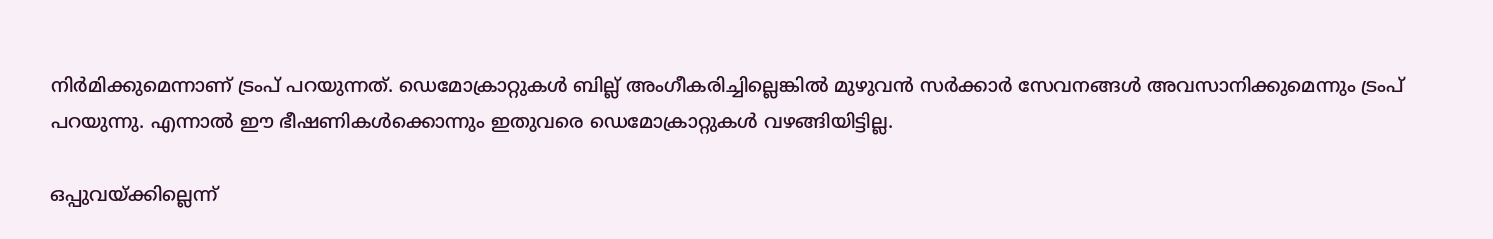നിര്‍മിക്കുമെന്നാണ് ട്രംപ് പറയുന്നത്. ഡെമോക്രാറ്റുകള്‍ ബില്ല് അംഗീകരിച്ചില്ലെങ്കില്‍ മുഴുവന്‍ സര്‍ക്കാര്‍ സേവനങ്ങള്‍ അവസാനിക്കുമെന്നും ട്രംപ് പറയുന്നു. എന്നാല്‍ ഈ ഭീഷണികള്‍ക്കൊന്നും ഇതുവരെ ഡെമോക്രാറ്റുകള്‍ വഴങ്ങിയിട്ടില്ല.

ഒപ്പുവയ്ക്കില്ലെന്ന്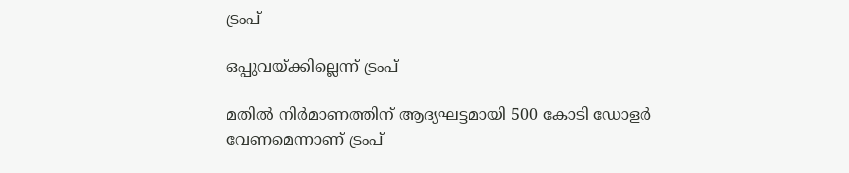ട്രംപ്

ഒപ്പുവയ്ക്കില്ലെന്ന് ട്രംപ്

മതില്‍ നിര്‍മാണത്തിന് ആദ്യഘട്ടമായി 500 കോടി ഡോളര്‍ വേണമെന്നാണ് ട്രംപ്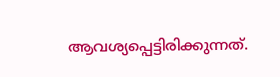ആവശ്യപ്പെട്ടിരിക്കുന്നത്.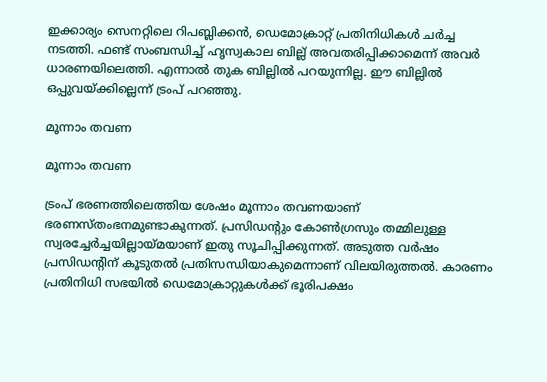ഇക്കാര്യം സെനറ്റിലെ റിപബ്ലിക്കന്‍, ഡെമോക്രാറ്റ് പ്രതിനിധികള്‍ ചര്‍ച്ച നടത്തി. ഫണ്ട് സംബന്ധിച്ച് ഹൃസ്വകാല ബില്ല് അവതരിപ്പിക്കാമെന്ന് അവര്‍ ധാരണയിലെത്തി. എന്നാല്‍ തുക ബില്ലില്‍ പറയുന്നില്ല. ഈ ബില്ലില്‍ ഒപ്പുവയ്ക്കില്ലെന്ന് ട്രംപ് പറഞ്ഞു.

മൂന്നാം തവണ

മൂന്നാം തവണ

ട്രംപ് ഭരണത്തിലെത്തിയ ശേഷം മൂന്നാം തവണയാണ് ഭരണസ്തംഭനമുണ്ടാകുന്നത്. പ്രസിഡന്റും കോണ്‍ഗ്രസും തമ്മിലുള്ള സ്വരച്ചേര്‍ച്ചയില്ലായ്മയാണ് ഇതു സൂചിപ്പിക്കുന്നത്. അടുത്ത വര്‍ഷം പ്രസിഡന്റിന് കൂടുതല്‍ പ്രതിസന്ധിയാകുമെന്നാണ് വിലയിരുത്തല്‍. കാരണം പ്രതിനിധി സഭയില്‍ ഡെമോക്രാറ്റുകള്‍ക്ക് ഭൂരിപക്ഷം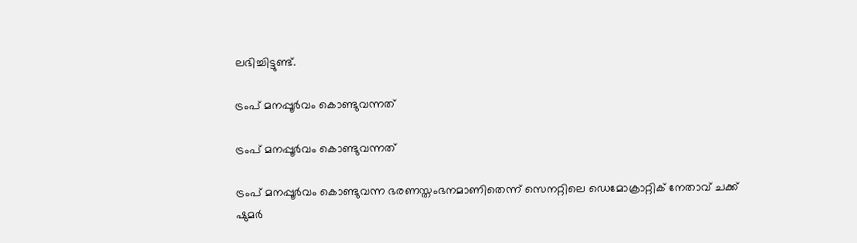ലഭിച്ചിട്ടുണ്ട്.

ട്രംപ് മനപ്പൂര്‍വം കൊണ്ടുവന്നത്

ട്രംപ് മനപ്പൂര്‍വം കൊണ്ടുവന്നത്

ട്രംപ് മനപ്പൂര്‍വം കൊണ്ടുവന്ന ഭരണസ്തംഭനമാണിതെന്ന് സെനറ്റിലെ ഡെമോക്രാറ്റിക് നേതാവ് ചക്ക് ഷുമര്‍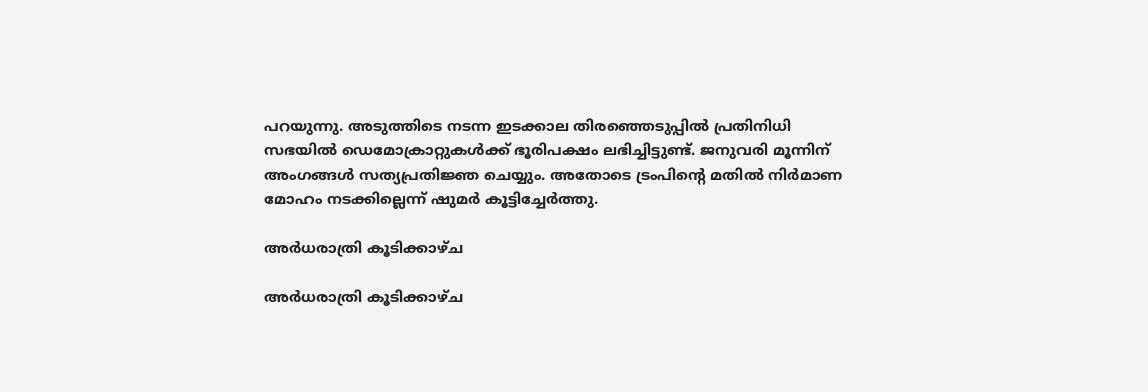പറയുന്നു. അടുത്തിടെ നടന്ന ഇടക്കാല തിരഞ്ഞെടുപ്പില്‍ പ്രതിനിധി സഭയില്‍ ഡെമോക്രാറ്റുകള്‍ക്ക് ഭൂരിപക്ഷം ലഭിച്ചിട്ടുണ്ട്. ജനുവരി മൂന്നിന് അംഗങ്ങള്‍ സത്യപ്രതിജ്ഞ ചെയ്യും. അതോടെ ട്രംപിന്റെ മതില്‍ നിര്‍മാണ മോഹം നടക്കില്ലെന്ന് ഷുമര്‍ കൂട്ടിച്ചേര്‍ത്തു.

അര്‍ധരാത്രി കൂടിക്കാഴ്ച

അര്‍ധരാത്രി കൂടിക്കാഴ്ച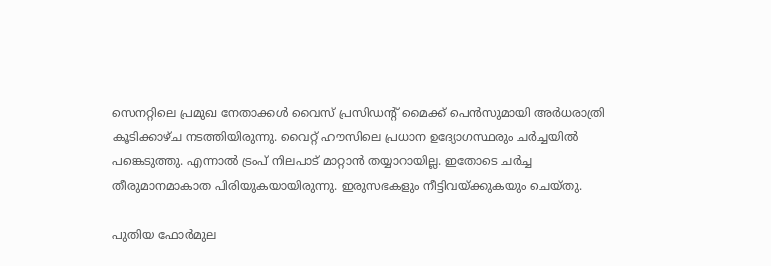സെനറ്റിലെ പ്രമുഖ നേതാക്കള്‍ വൈസ് പ്രസിഡന്റ് മൈക്ക് പെന്‍സുമായി അര്‍ധരാത്രി കൂടിക്കാഴ്ച നടത്തിയിരുന്നു. വൈറ്റ് ഹൗസിലെ പ്രധാന ഉദ്യോഗസ്ഥരും ചര്‍ച്ചയില്‍ പങ്കെടുത്തു. എന്നാല്‍ ട്രംപ് നിലപാട് മാറ്റാന്‍ തയ്യാറായില്ല. ഇതോടെ ചര്‍ച്ച തീരുമാനമാകാത പിരിയുകയായിരുന്നു. ഇരുസഭകളും നീട്ടിവയ്ക്കുകയും ചെയ്തു.

പുതിയ ഫോര്‍മുല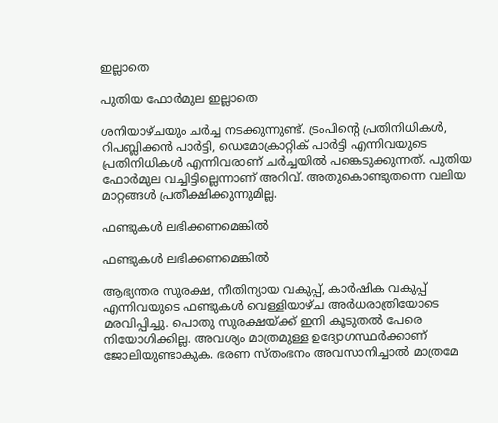ഇല്ലാതെ

പുതിയ ഫോര്‍മുല ഇല്ലാതെ

ശനിയാഴ്ചയും ചര്‍ച്ച നടക്കുന്നുണ്ട്. ട്രംപിന്റെ പ്രതിനിധികള്‍, റിപബ്ലിക്കന്‍ പാര്‍ട്ടി, ഡെമോക്രാറ്റിക് പാര്‍ട്ടി എന്നിവയുടെ പ്രതിനിധികള്‍ എന്നിവരാണ് ചര്‍ച്ചയില്‍ പങ്കെടുക്കുന്നത്. പുതിയ ഫോര്‍മുല വച്ചിട്ടില്ലെന്നാണ് അറിവ്. അതുകൊണ്ടുതന്നെ വലിയ മാറ്റങ്ങള്‍ പ്രതീക്ഷിക്കുന്നുമില്ല.

ഫണ്ടുകള്‍ ലഭിക്കണമെങ്കില്‍

ഫണ്ടുകള്‍ ലഭിക്കണമെങ്കില്‍

ആഭ്യന്തര സുരക്ഷ, നീതിന്യായ വകുപ്പ്, കാര്‍ഷിക വകുപ്പ് എന്നിവയുടെ ഫണ്ടുകള്‍ വെള്ളിയാഴ്ച അര്‍ധരാത്രിയോടെ മരവിപ്പിച്ചു. പൊതു സുരക്ഷയ്ക്ക് ഇനി കൂടുതല്‍ പേരെ നിയോഗിക്കില്ല. അവശ്യം മാത്രമുള്ള ഉദ്യോഗസ്ഥര്‍ക്കാണ് ജോലിയുണ്ടാകുക. ഭരണ സ്തംഭനം അവസാനിച്ചാല്‍ മാത്രമേ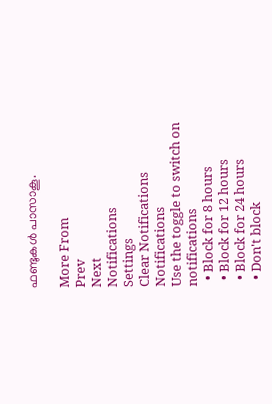ഫണ്ടുകള്‍ പാസാകൂ.

More From
Prev
Next
Notifications
Settings
Clear Notifications
Notifications
Use the toggle to switch on notifications
  • Block for 8 hours
  • Block for 12 hours
  • Block for 24 hours
  • Don't block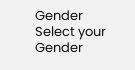Gender
Select your Gender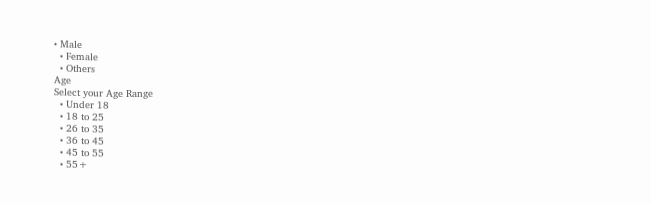• Male
  • Female
  • Others
Age
Select your Age Range
  • Under 18
  • 18 to 25
  • 26 to 35
  • 36 to 45
  • 45 to 55
  • 55+